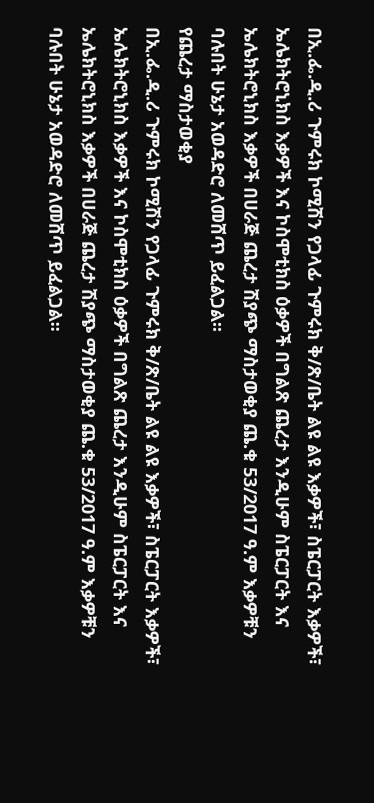በኢ.ፌ.ዲ.ሪ ጉምሩክ ኮሚሽን የጋላፊ ጉምሩክ ቅ/ጽ/ቤት ልዩ ልዩ እቃዎች፣ ስፔርፓርት እቃዎች፣ ኤሌክትሮኒክስ እቃዎች እና ኮስሞቲክስ ዕቃዎች በግልጽ ጨረታ እንዲሁም ስፔርፓርት እና ኤሌክትሮኒክስ እቃዎች በሀራጅ ጨረታ ሽያጭ ማስታወቂያ ጨ.ቁ 53/2017 ዓ.ም እቃዎቹን ባሉበት ሁኔታ አወዳድሮ ለመሸጥ ይፈልጋል፡፡
የጨረታ ማስታወቂያ
በኢ.ፌ.ዲ.ሪ ጉምሩክ ኮሚሽን የጋላፊ ጉምሩክ ቅ/ጽ/ቤት ልዩ ልዩ እቃዎች፣ ስፔርፓርት እቃዎች፣ ኤሌክትሮኒክስ እቃዎች እና ኮስሞቲክስ ዕቃዎች በግልጽ ጨረታ እንዲሁም ስፔርፓርት እና ኤሌክትሮኒክስ እቃዎች በሀራጅ ጨረታ ሽያጭ ማስታወቂያ ጨ.ቁ 53/2017 ዓ.ም እቃዎቹን ባሉበት ሁኔታ አወዳድሮ ለመሸጥ ይፈልጋል፡፡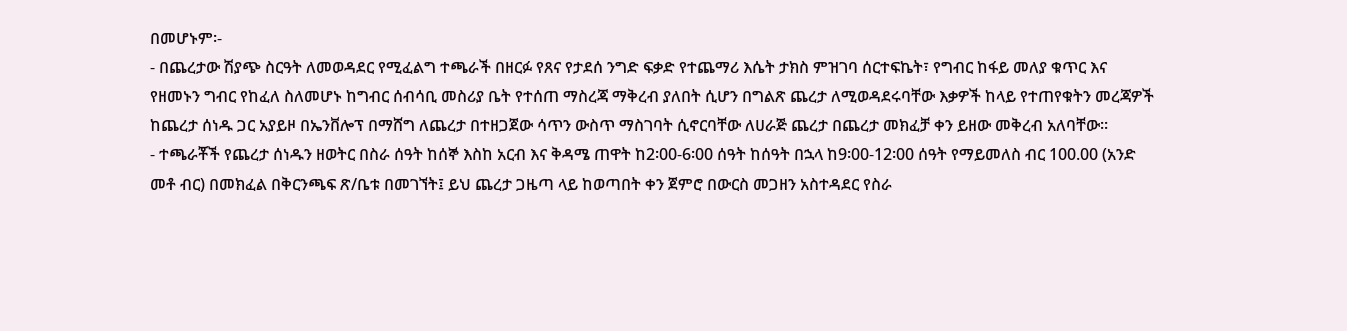በመሆኑም፡-
- በጨረታው ሽያጭ ስርዓት ለመወዳደር የሚፈልግ ተጫራች በዘርፉ የጸና የታደሰ ንግድ ፍቃድ የተጨማሪ እሴት ታክስ ምዝገባ ሰርተፍኬት፣ የግብር ከፋይ መለያ ቁጥር እና የዘመኑን ግብር የከፈለ ስለመሆኑ ከግብር ሰብሳቢ መስሪያ ቤት የተሰጠ ማስረጃ ማቅረብ ያለበት ሲሆን በግልጽ ጨረታ ለሚወዳደሩባቸው እቃዎች ከላይ የተጠየቁትን መረጃዎች ከጨረታ ሰነዱ ጋር አያይዞ በኤንቨሎፕ በማሸግ ለጨረታ በተዘጋጀው ሳጥን ውስጥ ማስገባት ሲኖርባቸው ለሀራጅ ጨረታ በጨረታ መክፈቻ ቀን ይዘው መቅረብ አለባቸው፡፡
- ተጫራቾች የጨረታ ሰነዱን ዘወትር በስራ ሰዓት ከሰኞ እስከ አርብ እና ቅዳሜ ጠዋት ከ2፡00-6፡00 ሰዓት ከሰዓት በኋላ ከ9፡00-12፡00 ሰዓት የማይመለስ ብር 100.00 (አንድ መቶ ብር) በመክፈል በቅርንጫፍ ጽ/ቤቱ በመገኘት፤ ይህ ጨረታ ጋዜጣ ላይ ከወጣበት ቀን ጀምሮ በውርስ መጋዘን አስተዳደር የስራ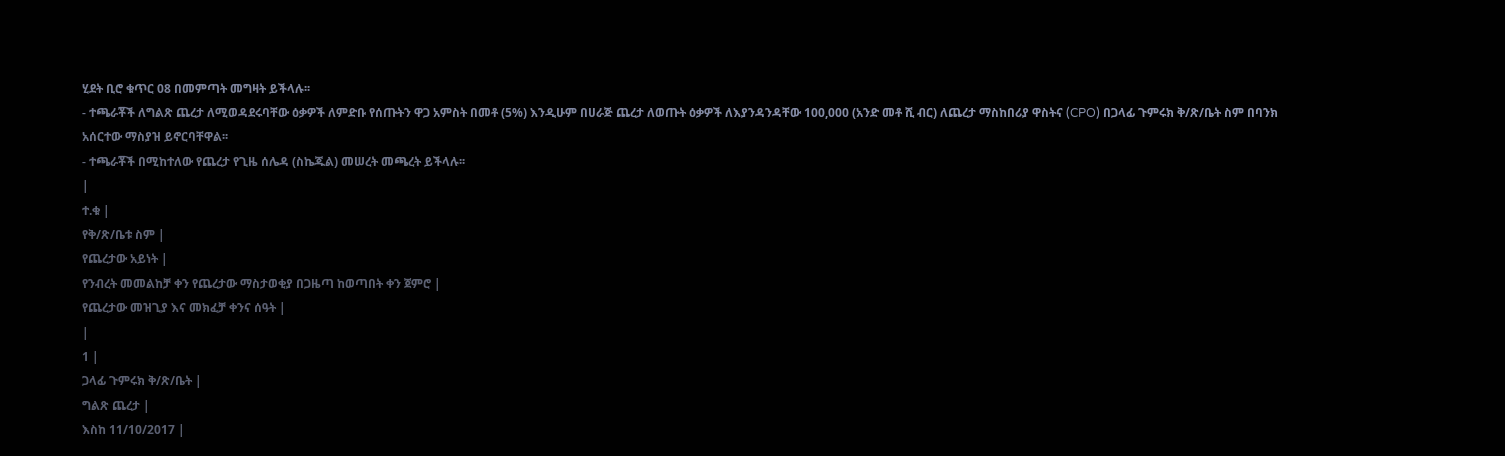ሂደት ቢሮ ቁጥር 08 በመምጣት መግዛት ይችላሉ፡፡
- ተጫራቾች ለግልጽ ጨረታ ለሚወዳደሩባቸው ዕቃዎች ለምድቡ የሰጡትን ዋጋ አምስት በመቶ (5%) እንዲሁም በሀራጅ ጨረታ ለወጡት ዕቃዎች ለእያንዳንዳቸው 100,000 (አንድ መቶ ሺ ብር) ለጨረታ ማስከበሪያ ዋስትና (CPO) በጋላፊ ጉምሩክ ቅ/ጽ/ቤት ስም በባንክ አሰርተው ማስያዝ ይኖርባቸዋል፡፡
- ተጫራቾች በሚከተለው የጨረታ የጊዜ ሰሌዳ (ስኬጁል) መሠረት መጫረት ይችላሉ፡፡
|
ተ.ቁ |
የቅ/ጽ/ቤቱ ስም |
የጨረታው አይነት |
የንብረት መመልከቻ ቀን የጨረታው ማስታወቂያ በጋዜጣ ከወጣበት ቀን ጀምሮ |
የጨረታው መዝጊያ እና መክፈቻ ቀንና ሰዓት |
|
1 |
ጋላፊ ጉምሩክ ቅ/ጽ/ቤት |
ግልጽ ጨረታ |
እስከ 11/10/2017 |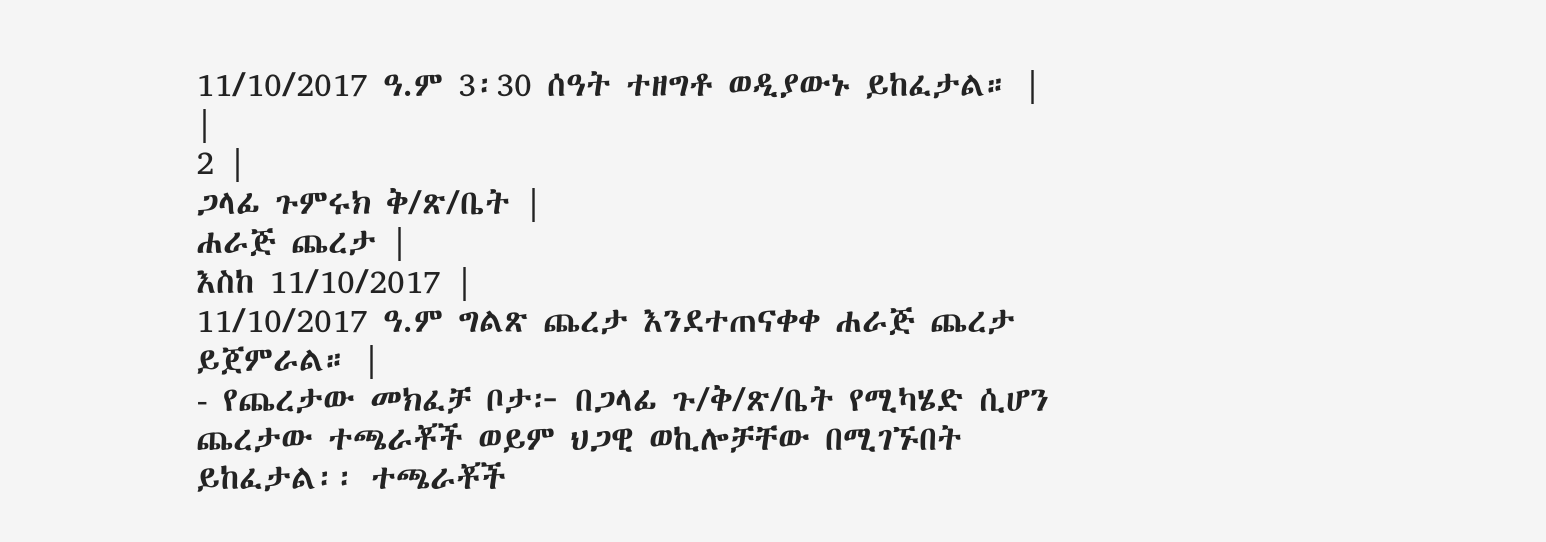11/10/2017 ዓ.ም 3፡30 ሰዓት ተዘግቶ ወዲያውኑ ይከፈታል። |
|
2 |
ጋላፊ ጉምሩክ ቅ/ጽ/ቤት |
ሐራጅ ጨረታ |
እስከ 11/10/2017 |
11/10/2017 ዓ.ም ግልጽ ጨረታ እንደተጠናቀቀ ሐራጅ ጨረታ ይጀምራል። |
- የጨረታው መክፈቻ ቦታ፦ በጋላፊ ጉ/ቅ/ጽ/ቤት የሚካሄድ ሲሆን ጨረታው ተጫራቾች ወይም ህጋዊ ወኪሎቻቸው በሚገኙበት ይከፈታል፡፡ ተጫራቾች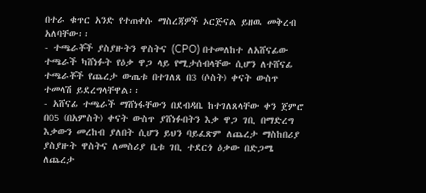በተራ ቁጥር አንድ የተጠቀሱ ማስረጃዎች ኦርጅናል ይዘዉ መቅረብ አለባቸው፡፡
- ተጫራቾች ያስያዙትን ዋስትና (CPO) በተመለከተ ለአሸናፊው ተጫራች ካሸነፉት የዕቃ ዋጋ ላይ የሚታሰብላቸው ሲሆን ለተሸናፊ ተጫራቾች የጨረታ ውጤቱ በተገለጸ በ3 (ሶስት) ቀናት ውስጥ ተመላሽ ይደረግላቸዋል፡፡
- አሸናፊ ተጫራች ማሸነፋቸውን በደብዳቤ ከተገለጸላቸው ቀን ጀምሮ በ05 (በአምስት) ቀናት ውስጥ ያሸነፉበትን እቃ ዋጋ ገቢ በማድረግ እቃውን መረከብ ያለበት ሲሆን ይህን ባይፈጽም ለጨረታ ማስከበሪያ ያስያዙት ዋስትና ለመስሪያ ቤቱ ገቢ ተደርጎ ዕቃው በድጋሜ ለጨረታ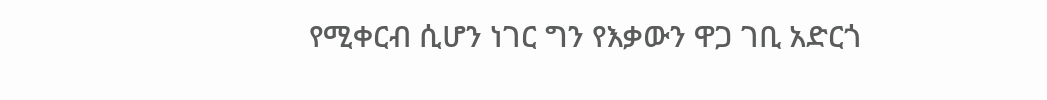የሚቀርብ ሲሆን ነገር ግን የእቃውን ዋጋ ገቢ አድርጎ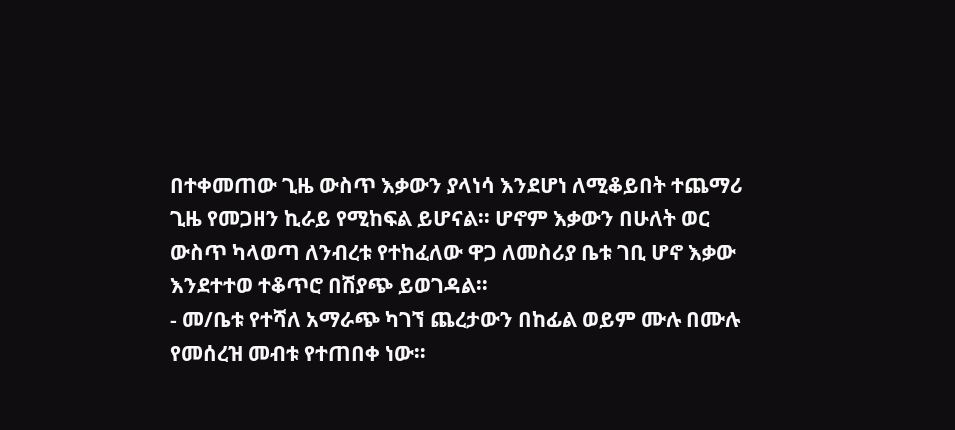በተቀመጠው ጊዜ ውስጥ እቃውን ያላነሳ እንደሆነ ለሚቆይበት ተጨማሪ ጊዜ የመጋዘን ኪራይ የሚከፍል ይሆናል፡፡ ሆኖም እቃውን በሁለት ወር ውስጥ ካላወጣ ለንብረቱ የተከፈለው ዋጋ ለመስሪያ ቤቱ ገቢ ሆኖ እቃው እንደተተወ ተቆጥሮ በሽያጭ ይወገዳል፡፡
- መ/ቤቱ የተሻለ አማራጭ ካገኘ ጨረታውን በከፊል ወይም ሙሉ በሙሉ የመሰረዝ መብቱ የተጠበቀ ነው።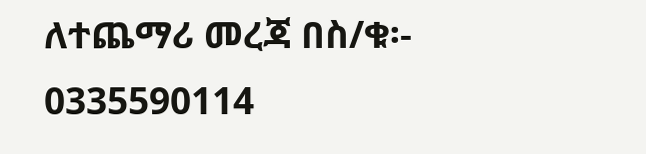ለተጨማሪ መረጃ በስ/ቁ፡- 0335590114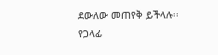ደውለው መጠየቅ ይችላሉ፡፡
የጋላፊ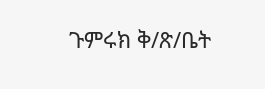ጉምሩክ ቅ/ጽ/ቤት